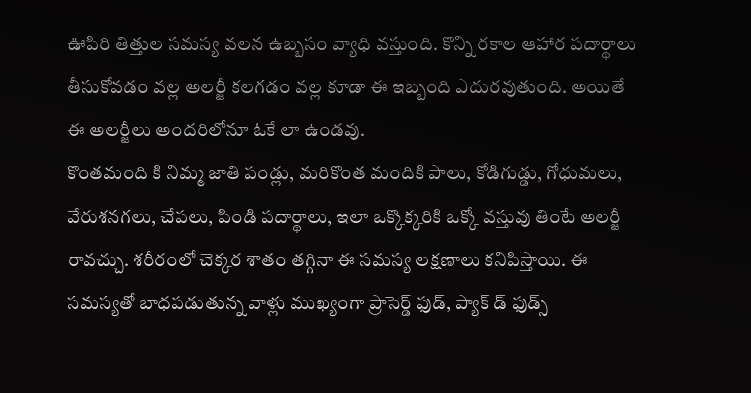ఊపిరి తిత్తుల సమస్య వలన ఉబ్బసం వ్యాధి వస్తుంది. కొన్ని రకాల ఆహార పదార్థాలు తీసుకోవడం వల్ల అలర్జీ కలగడం వల్ల కూడా ఈ ఇబ్బంది ఎదురవుతుంది. అయితే ఈ అలర్జీలు అందరిలోనూ ఓకే లా ఉండవు.
కొంతమంది కి నిమ్మ జాతి పండ్లు, మరికొంత మందికి పాలు, కోడిగుడ్డు, గోధుమలు, వేరుశనగలు, చేపలు, పిండి పదార్థాలు, ఇలా ఒక్కొక్కరికి ఒక్కో వస్తువు తింటే అలర్జీ రావచ్చు. శరీరంలో చెక్కర శాతం తగ్గినా ఈ సమస్య లక్షణాలు కనిపిస్తాయి. ఈ సమస్యతో బాధపడుతున్న వాళ్లు ముఖ్యంగా ప్రాసెర్డ్ ఫుడ్, ప్యాక్ డ్ ఫుడ్స్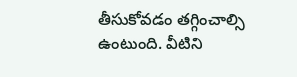తీసుకోవడం తగ్గించాల్సి ఉంటుంది. వీటిని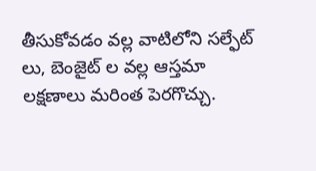తీసుకోవడం వల్ల వాటిలోని సల్ఫేట్ లు, బెంజైట్ ల వల్ల ఆస్తమా లక్షణాలు మరింత పెరగొచ్చు.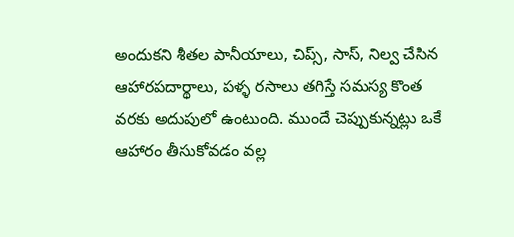అందుకని శీతల పానీయాలు, చిప్స్, సాస్, నిల్వ చేసిన ఆహారపదార్థాలు, పళ్ళ రసాలు తగిస్తే సమస్య కొంత వరకు అదుపులో ఉంటుంది. ముందే చెప్పుకున్నట్లు ఒకే ఆహారం తీసుకోవడం వల్ల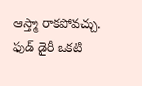ఆస్త్మా రాకపోవచ్చు. ఫుడ్ డైరీ ఒకటి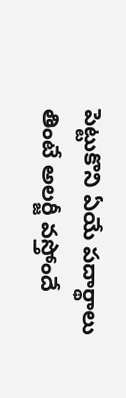పెట్టుకొని ఏయే పదార్థాలు తింటే అలర్జీ వస్తోందే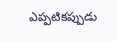ఎప్పటికప్పుడు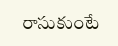రాసుకుంటే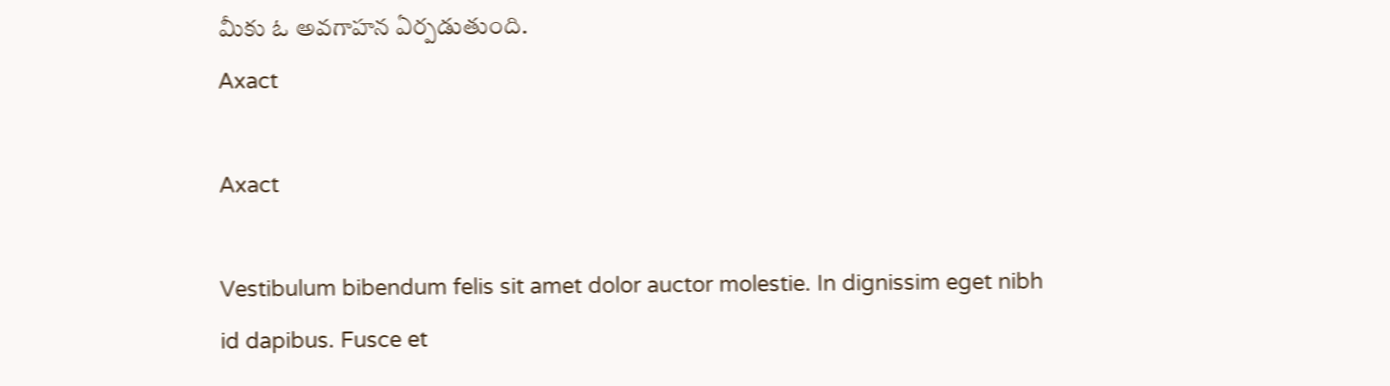మీకు ఓ అవగాహన ఏర్పడుతుంది.
Axact

Axact

Vestibulum bibendum felis sit amet dolor auctor molestie. In dignissim eget nibh id dapibus. Fusce et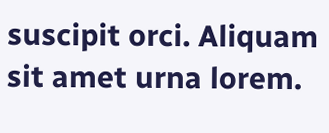suscipit orci. Aliquam sit amet urna lorem.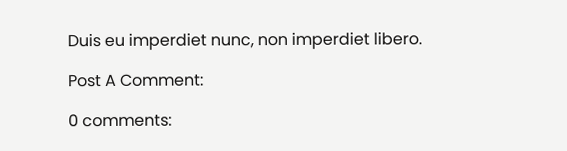Duis eu imperdiet nunc, non imperdiet libero.

Post A Comment:

0 comments: